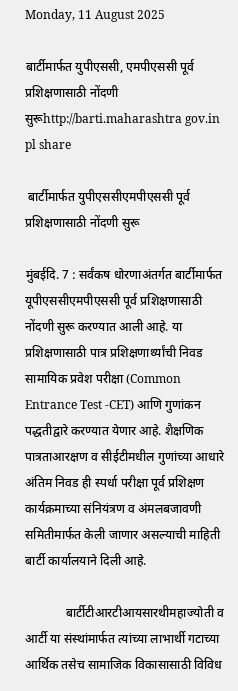Monday, 11 August 2025

बार्टीमार्फत युपीएससी, एमपीएससी पूर्व प्रशिक्षणासाठी नोंदणी सुरूhttp://barti.maharashtra gov.in pl share

 बार्टीमार्फत युपीएससीएमपीएससी पूर्व प्रशिक्षणासाठी नोंदणी सुरू

मुंबईदि. 7 : सर्वंकष धोरणाअंतर्गत बार्टीमार्फत यूपीएससीएमपीएससी पूर्व प्रशिक्षणासाठी नोंदणी सुरू करण्यात आली आहे. या प्रशिक्षणासाठी पात्र प्रशिक्षणार्थ्यांची निवड सामायिक प्रवेश परीक्षा (Common Entrance Test -CET) आणि गुणांकन पद्धती‌द्वारे करण्यात येणार आहे. शैक्षणिक पात्रताआरक्षण व सीईटीमधील गुणांच्या आधारे अंतिम निवड ही स्पर्धा परीक्षा पूर्व प्रशिक्षण कार्यक्रमाच्या संनियंत्रण व अंमलबजावणी समितीमार्फत केली जाणार असल्याची माहिती बार्टी कार्यालयाने दिली आहे.

             बार्टीटीआरटीआयसारथीमहाज्योती व आर्टी या संस्थांमार्फत त्यांच्या लाभार्थी गटाच्या आर्थिक तसेच सामाजिक विकासासाठी विविध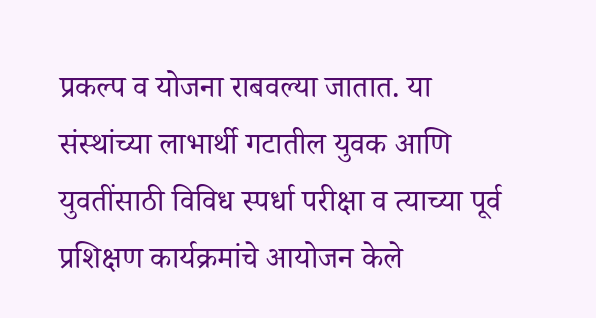प्रकल्प व योजना राबवल्या जातात. या संस्थांच्या लाभार्थी गटातील युवक आणि युवतींसाठी विविध स्पर्धा परीक्षा व त्याच्या पूर्व प्रशिक्षण कार्यक्रमांचे आयोजन केले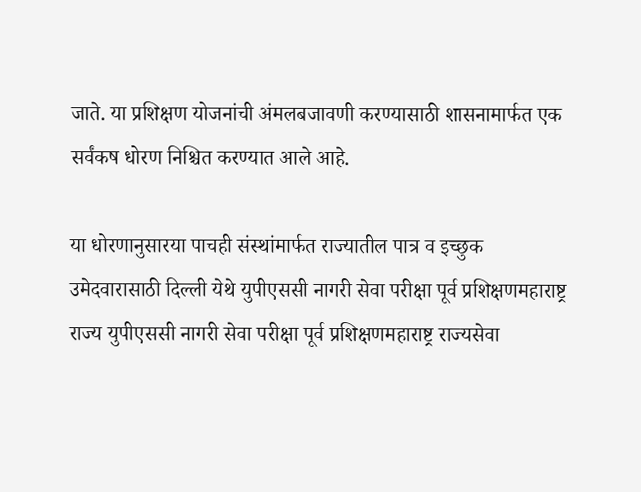जाते. या प्रशिक्षण योजनांची अंमलबजावणी करण्यासाठी शासनामार्फत एक सर्वंकष धोरण निश्चित करण्यात आले आहे.

या धोरणानुसारया पाचही संस्थांमार्फत राज्यातील पात्र व इच्छुक उमेदवारासाठी दिल्ली येथे युपीएससी नागरी सेवा परीक्षा पूर्व प्रशिक्षणमहाराष्ट्र राज्य युपीएससी नागरी सेवा परीक्षा पूर्व प्रशिक्षणमहाराष्ट्र राज्यसेवा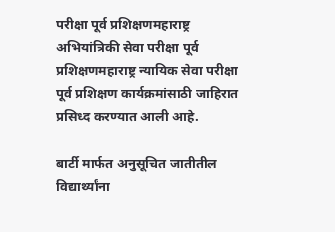परीक्षा पूर्व प्रशिक्षणमहाराष्ट्र अभियांत्रिकी सेवा परीक्षा पूर्व प्रशिक्षणमहाराष्ट्र न्यायिक सेवा परीक्षा पूर्व प्रशिक्षण कार्यक्रमांसाठी जाहिरात प्रसिध्द करण्यात आली आहे.

बार्टी मार्फत अनुसू‌चित जातीतील वि‌द्यार्थ्यांना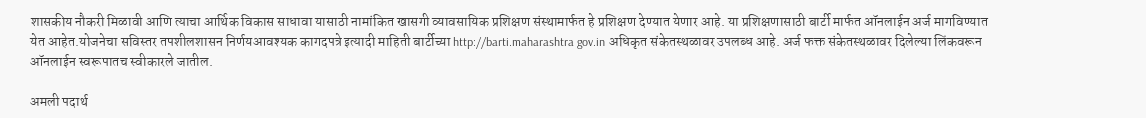शासकीय नौकरी मिळावी आणि त्याचा आर्थिक विकास साधावा यासाठी नामांकित खासगी व्यावसायिक प्रशिक्षण संस्थामार्फत हे प्रशिक्षण देण्यात येणार आहे. या प्रशिक्षणासाठी बार्टी मार्फत ऑनलाईन अर्ज मागविण्यात येत आहेत.योजनेचा सविस्तर तपशीलशासन निर्णयआवश्यक कागदपत्रे इत्यादी माहिती बार्टीच्या http://barti.maharashtra gov.in अधिकृत संकेतस्थळावर उपलब्ध आहे. अर्ज फक्त संकेतस्थळावर दिलेल्या लिंकवरून ऑनलाईन स्वरूपातच स्वीकारले जातील.

अमली पदार्थ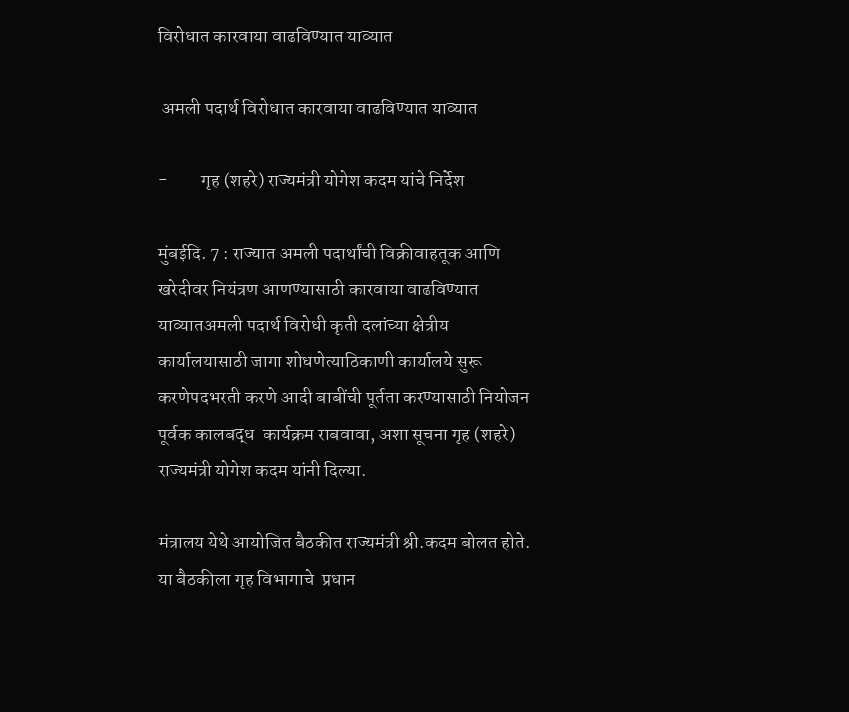विरोधात कारवाया वाढविण्यात याव्यात

 अमली पदार्थ विरोधात कारवाया वाढविण्यात याव्यात

-         गृह (शहरे) राज्यमंत्री योगेश कदम यांचे निर्देश

मुंबईदि. 7 : राज्यात अमली पदार्थांची विक्रीवाहतूक आणि खरेदीवर नियंत्रण आणण्यासाठी कारवाया वाढविण्यात याव्यातअमली पदार्थ विरोधी कृती दलांच्या क्षेत्रीय कार्यालयासाठी जागा शोधणेत्याठिकाणी कार्यालये सुरू करणेपदभरती करणे आदी बाबींची पूर्तता करण्यासाठी नियोजन पूर्वक कालबद्ध  कार्यक्रम राबवावा, अशा सूचना गृह (शहरे) राज्यमंत्री योगेश कदम यांनी दिल्या.

मंत्रालय येथे आयोजित बैठकीत राज्यमंत्री श्री.कदम बोलत होते. या बैठकीला गृह विभागाचे  प्रधान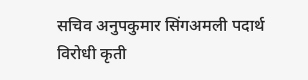सचिव अनुपकुमार सिंगअमली पदार्थ विरोधी कृती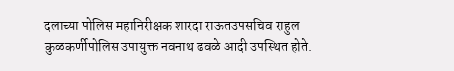दलाच्या पोलिस महानिरीक्षक शारदा राऊतउपसचिव राहुल कुळकर्णीपोलिस उपायुक्त नवनाथ ढवळे आदी उपस्थित होते.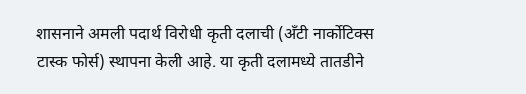शासनाने अमली पदार्थ विरोधी कृती दलाची (अँटी नार्कोटिक्स टास्क फोर्स) स्थापना केली आहे. या कृती दलामध्ये तातडीने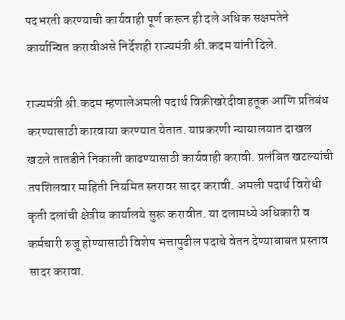पदभरती करण्याची कार्यवाही पूर्ण करून ही दले अधिक सक्षमतेने कार्यान्वित करावीअसे निर्देशही राज्यमंत्री श्री.कदम यांनी दिले.

राज्यमंत्री श्री.कदम म्हणालेअमली पदार्थ विक्रीखरेदीवाहतूक आणि प्रतिबंध करण्यासाठी कारवाया करण्यात येतात. याप्रकरणी न्यायालयात दाखल खटले तातडीने निकाली काढण्यासाठी कार्यवाही करावी. प्रलंबित खटल्यांची तपशिलवार माहिती नियमित स्तरावर सादर करावी. अमली पदार्थ विरोधी कृती दलांची क्षेत्रीय कार्यालये सुरू करावीत. या दलामध्ये अधिकारी व कर्मचारी रुजू होण्यासाठी विशेष भत्तापुढील पदाचे वेतन देण्याबाबत प्रस्ताव सादर करावा.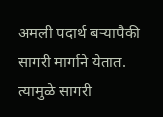अमली पदार्थ बऱ्यापैकी सागरी मार्गाने येतात. त्यामुळे सागरी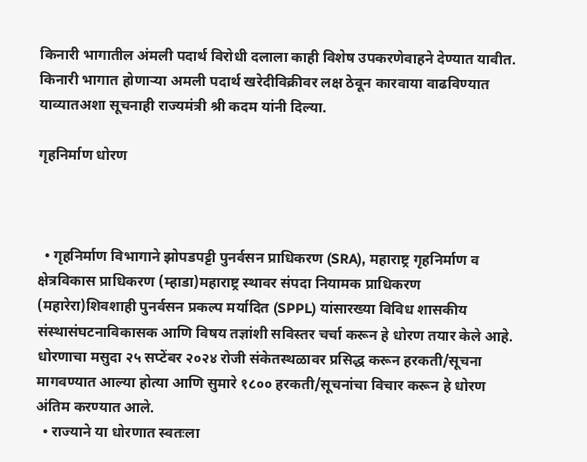किनारी भागातील अंमली पदार्थ विरोधी दलाला काही विशेष उपकरणेवाहने देण्यात यावीत. किनारी भागात होणाऱ्या अमली पदार्थ खरेदीविक्रीवर लक्ष ठेवून कारवाया वाढविण्यात याव्यातअशा सूचनाही राज्यमंत्री श्री कदम यांनी दिल्या.

गृहनिर्माण धोरण



  • गृहनिर्माण विभागाने झोपडपट्टी पुनर्वसन प्राधिकरण (SRA), महाराष्ट्र गृहनिर्माण व क्षेत्रविकास प्राधिकरण (म्हाडा)महाराष्ट्र स्थावर संपदा नियामक प्राधिकरण (महारेरा)शिवशाही पुनर्वसन प्रकल्प मर्यादित (SPPL) यांसारख्या विविध शासकीय संस्थासंघटनाविकासक आणि विषय तज्ञांशी सविस्तर चर्चा करून हे धोरण तयार केले आहे. धोरणाचा मसुदा २५ सप्टेंबर २०२४ रोजी संकेतस्थळावर प्रसिद्ध करून हरकती/सूचना मागवण्यात आल्या होत्या आणि सुमारे १८०० हरकती/सूचनांचा विचार करून हे धोरण अंतिम करण्यात आले.
  • राज्याने या धोरणात स्वतःला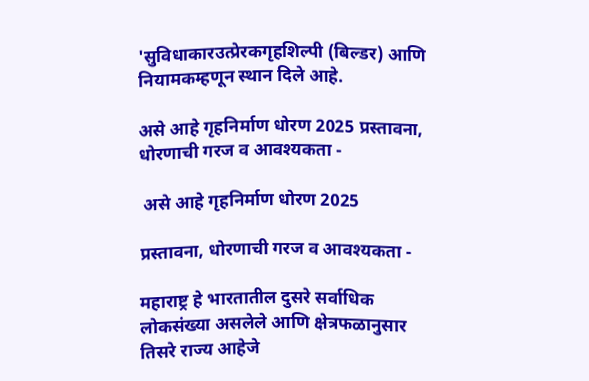'सुविधाकारउत्प्रेरकगृहशिल्पी (बिल्डर) आणि नियामकम्हणून स्थान दिले आहे.

असे आहे गृहनिर्माण धोरण 2025 प्रस्तावना, धोरणाची गरज व आवश्यकता -

 असे आहे गृहनिर्माण धोरण 2025

प्रस्तावना, धोरणाची गरज व आवश्यकता -

महाराष्ट्र हे भारतातील दुसरे सर्वाधिक लोकसंख्या असलेले आणि क्षेत्रफळानुसार तिसरे राज्य आहेजे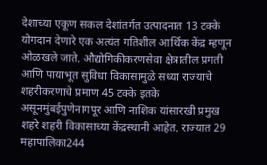देशाच्या एकूण सकल देशांतर्गत उत्पादनात 13 टक्के योगदान देणारे एक अत्यंत गतिशील आर्थिक केंद्र म्हणून ओळखले जाते. औद्योगिकीकरणसेवा क्षेत्रातील प्रगती आणि पायाभूत सुविधा विकासामुळे सध्या राज्याचे शहरीकरणाचे प्रमाण 45 टक्के इतके असूनमुंबईपुणेनागपूर आणि नाशिक यांसारखी प्रमुख शहरे शहरी विकासाच्या केंद्रस्थानी आहेत. राज्यात 29 महापालिका244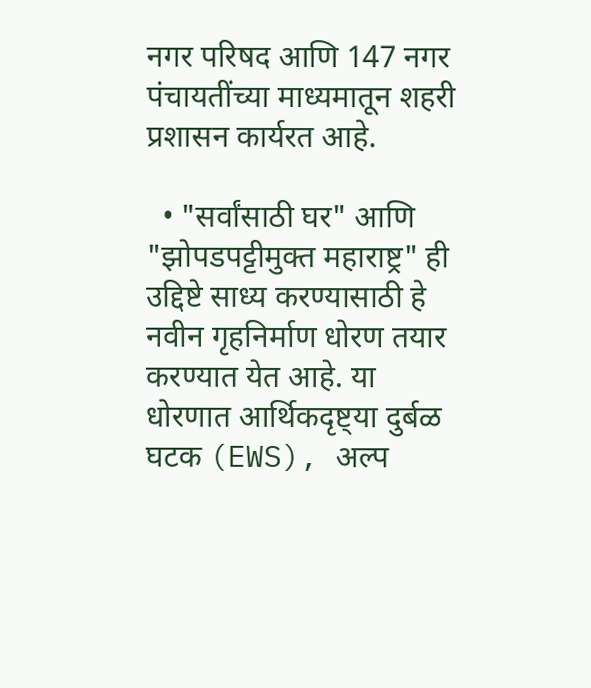नगर परिषद आणि 147 नगर पंचायतींच्या माध्यमातून शहरी प्रशासन कार्यरत आहे.

  • "सर्वांसाठी घर" आणि "झोपडपट्टीमुक्त महाराष्ट्र" ही उद्दिष्टे साध्य करण्यासाठी हे नवीन गृहनिर्माण धोरण तयार करण्यात येत आहे. या धोरणात आर्थिकदृष्ट्या दुर्बळ घटक (EWS), अल्प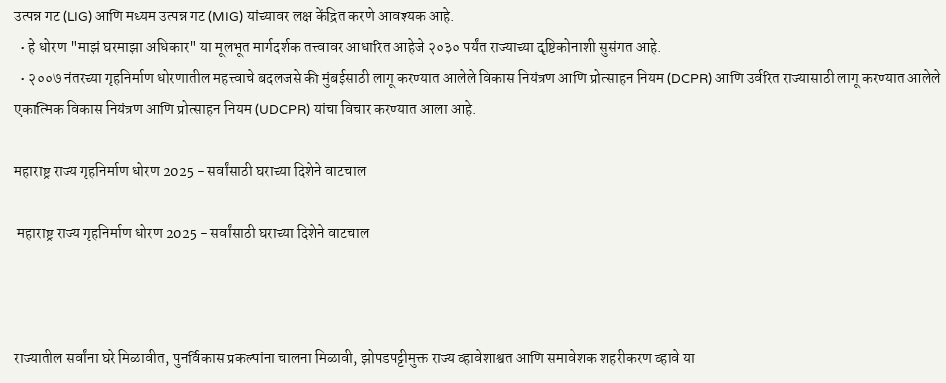उत्पन्न गट (LIG) आणि मध्यम उत्पन्न गट (MIG) यांच्यावर लक्ष केंद्रित करणे आवश्यक आहे.
  • हे धोरण "माझं घरमाझा अधिकार" या मूलभूत मार्गदर्शक तत्त्वावर आधारित आहेजे २०३० पर्यंत राज्याच्या दृष्टिकोनाशी सुसंगत आहे.
  • २००७ नंतरच्या गृहनिर्माण धोरणातील महत्त्वाचे बदलजसे की मुंबईसाठी लागू करण्यात आलेले विकास नियंत्रण आणि प्रोत्साहन नियम (DCPR) आणि उर्वरित राज्यासाठी लागू करण्यात आलेले एकात्मिक विकास नियंत्रण आणि प्रोत्साहन नियम (UDCPR) यांचा विचार करण्यात आला आहे.

महाराष्ट्र राज्य गृहनिर्माण धोरण 2025 - सर्वांसाठी घराच्या दिशेने वाटचाल

 महाराष्ट्र राज्य गृहनिर्माण धोरण 2025 - सर्वांसाठी घराच्या दिशेने वाटचाल



राज्यातील सर्वांना घरे मिळावीत, पुनर्विकास प्रकल्पांना चालना मिळावी, झोपडपट्टीमुक्त राज्य व्हावेशाश्वत आणि समावेशक शहरीकरण व्हावे या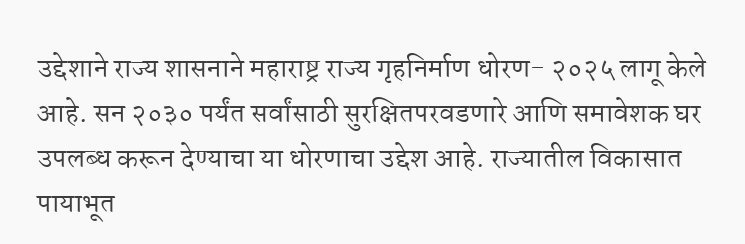उद्देशाने राज्य शासनाने महाराष्ट्र राज्य गृहनिर्माण धोरण- २०२५ लागू केले आहे. सन २०३० पर्यंत सर्वांसाठी सुरक्षितपरवडणारे आणि समावेशक घर उपलब्ध करून देण्याचा या धोरणाचा उद्देश आहे. राज्यातील विकासात पायाभूत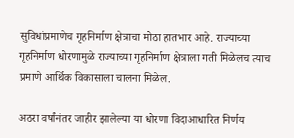सुविधांप्रमाणेच गृहनिर्माण क्षेत्राचा मोठा हातभार आहे. राज्याच्या गृहनिर्माण धोरणामुळे राज्याच्या गृहनिर्माण क्षेत्राला गती मिळेलच त्याच प्रमाणे आर्थिक विकासाला चालना मिळेल.

अठरा वर्षांनंतर जाहीर झालेल्या या धोरणा विदाआधारित निर्णय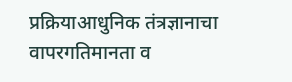प्रक्रियाआधुनिक तंत्रज्ञानाचा वापरगतिमानता व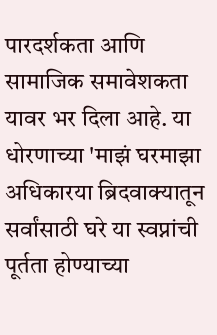पारदर्शकता आणि सामाजिक समावेशकता यावर भर दिला आहे. या धोरणाच्या 'माझं घरमाझा अधिकारया ब्रिदवाक्यातून सर्वांसाठी घरे या स्वप्नांची पूर्तता होण्याच्या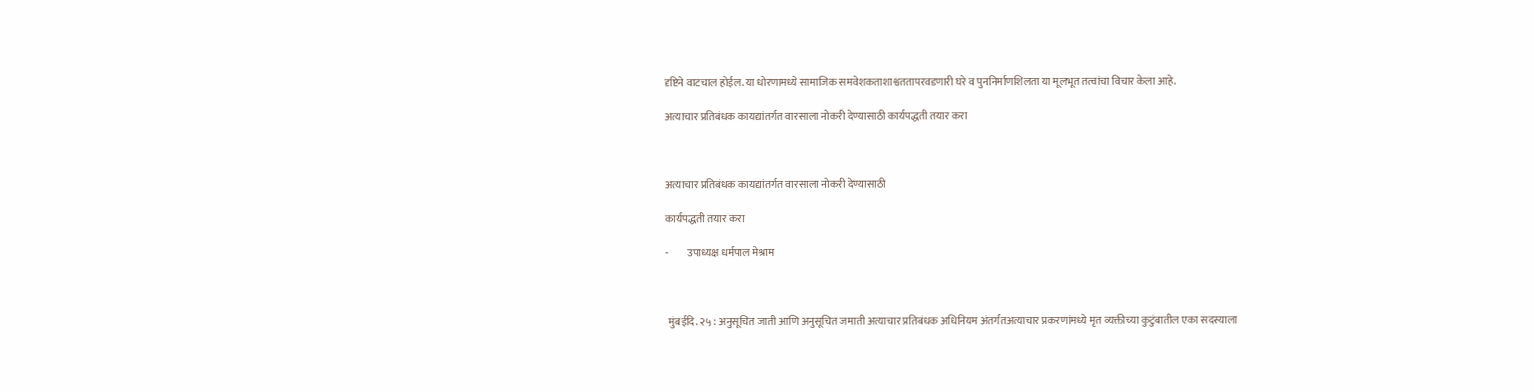दृष्टिने वाटचाल होईल. या धोरणामध्ये सामाजिक समवेशकताशाश्वततापरवडणारी घरे व पुननिर्माणशिलता या मूलभूत तत्वांचा विचार केला आहे.

अत्याचार प्रतिबंधक कायद्यांतर्गत वारसाला नोकरी देण्यासाठी कार्यपद्धती तयार करा



अत्याचार प्रतिबंधक कायद्यांतर्गत वारसाला नोकरी देण्यासाठी

कार्यपद्धती तयार करा

-         उपाध्यक्ष धर्मपाल मेश्राम



 मुंबईदि. २५ : अनुसूचित जाती आणि अनुसूचित जमाती अत्याचार प्रतिबंधक अधिनियम अंतर्गतअत्याचार प्रकरणांमध्ये मृत व्यक्तीच्या कुटुंबातील एका सदस्याला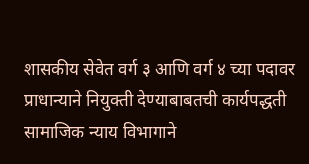शासकीय सेवेत वर्ग ३ आणि वर्ग ४ च्या पदावर प्राधान्याने नियुक्ती देण्याबाबतची कार्यपद्धती सामाजिक न्याय विभागाने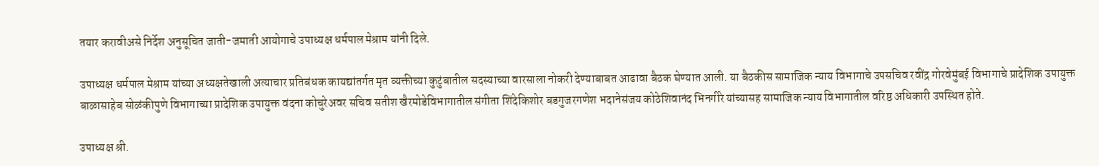तयार करावीअसे निर्देश अनुसूचित जाती-जमाती आयोगाचे उपाध्यक्ष धर्मपाल मेश्राम यांनी दिले.

उपाध्यक्ष धर्मपाल मेश्राम यांच्या अध्यक्षतेखाली अत्याचार प्रतिबंधक कायद्यांतर्गत मृत व्यक्तीच्या कुटुंबातील सदस्याच्या वारसाला नोकरी देण्याबाबत आढावा बैठक घेण्यात आली. या बैठकीस सामाजिक न्याय विभागाचे उपसचिव रवींद्र गोरवेमुंबई विभागाचे प्रादेशिक उपायुक्त बाळासाहेब सोळंकीपुणे विभागाच्या प्रादेशिक उपायुक्त वंदना कोचुरेअवर सचिव सतीश खैरमोडेविभागातील संगीता शिंदेकिशोर बडगुजरगणेश भदानेसंजय कोठेशिवानंद भिनगीरे यांच्यासह सामाजिक न्याय विभागातील वरिष्ठ अधिकारी उपस्थित होते.

उपाध्यक्ष श्री.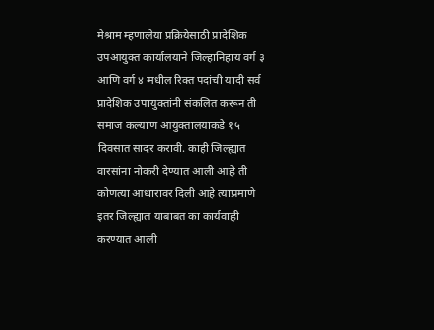मेश्राम म्हणालेया प्रक्रियेसाठी प्रादेशिक उपआयुक्त कार्यालयाने जिल्हानिहाय वर्ग ३ आणि वर्ग ४ मधील रिक्त पदांची यादी सर्व प्रादेशिक उपायुक्तांनी संकलित करून ती समाज कल्याण आयुक्तालयाकडे १५ दिवसात सादर करावी. काही जिल्ह्यात वारसांना नोकरी देण्यात आली आहे ती कोणत्या आधारावर दिली आहे त्याप्रमाणे इतर जिल्ह्यात याबाबत का कार्यवाही करण्यात आली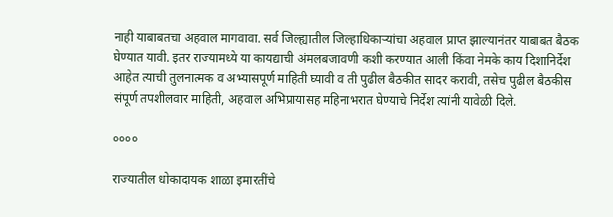नाही याबाबतचा अहवाल मागवावा. सर्व जिल्ह्यातील जिल्हाधिकाऱ्यांचा अहवाल प्राप्त झाल्यानंतर याबाबत बैठक घेण्यात यावी. इतर राज्यामध्ये या कायद्याची अंमलबजावणी कशी करण्यात आली किंवा नेमके काय दिशानिर्देश आहेत त्याची तुलनात्मक व अभ्यासपूर्ण माहिती घ्यावी व ती पुढील बैठकीत सादर करावी, तसेच पुढील बैठकीस संपूर्ण तपशीलवार माहिती, अहवाल अभिप्रायासह महिनाभरात घेण्याचे निर्देश त्यांनी यावेळी दिले.

००००

राज्यातील धोकादायक शाळा इमारतींचे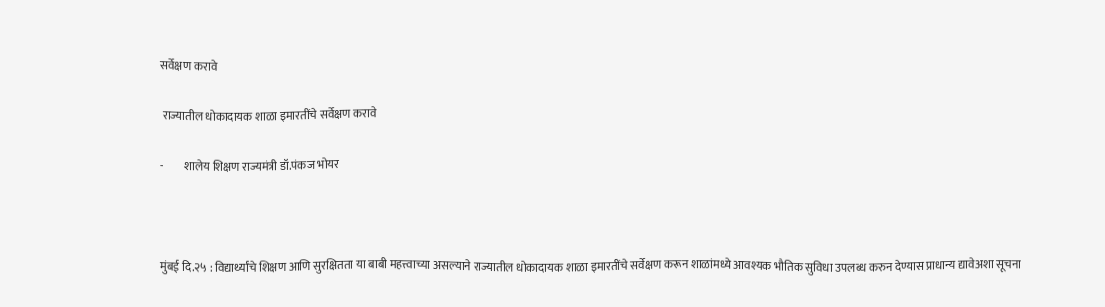सर्वेक्षण करावे

 राज्यातील धोकादायक शाळा इमारतींचे सर्वेक्षण करावे

-         शालेय शिक्षण राज्यमंत्री डॉ.पंकज भोयर



मुंबई दि.२५ : विद्यार्थ्यांचे शिक्षण आणि सुरक्षितता या बाबी महत्त्वाच्या असल्याने राज्यातील धोकादायक शाळा इमारतींचे सर्वेक्षण करून शाळांमध्ये आवश्यक भौतिक सुविधा उपलब्ध करुन देण्यास प्राधान्य द्यावेअशा सूचना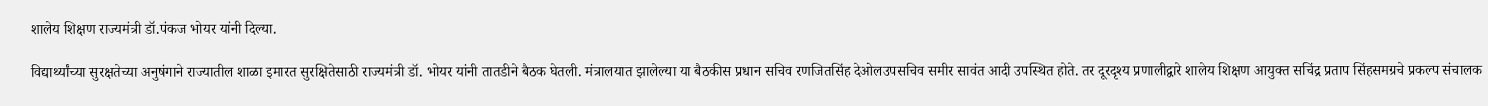शालेय शिक्षण राज्यमंत्री डॉ.पंकज भोयर यांनी दिल्या.

विद्यार्थ्यांच्या सुरक्षतेच्या अनुषंगाने राज्यातील शाळा इमारत सुरक्षितेसाठी राज्यमंत्री डॉ. भोयर यांनी तातडीने बैठक घेतली. मंत्रालयात झालेल्या या बैठकीस प्रधान सचिव रणजितसिंह देओलउपसचिव समीर सावंत आदी उपस्थित होते. तर दूरदृश्य प्रणालीद्वारे शालेय शिक्षण आयुक्त सचिंद्र प्रताप सिंहसमग्रचे प्रकल्प संचालक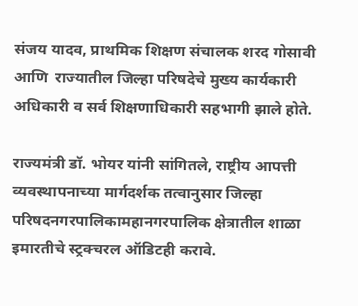संजय यादव, प्राथमिक शिक्षण संचालक शरद गोसावी आणि  राज्यातील जिल्हा परिषदेचे मुख्य कार्यकारी अधिकारी व सर्व शिक्षणाधिकारी सहभागी झाले होते.

राज्यमंत्री डॉ. भोयर यांनी सांगितले, राष्ट्रीय आपत्ती व्यवस्थापनाच्या मार्गदर्शक तत्वानुसार जिल्हा परिषदनगरपालिकामहानगरपालिक क्षेत्रातील शाळा इमारतीचे स्ट्रक्चरल ऑडिटही करावे.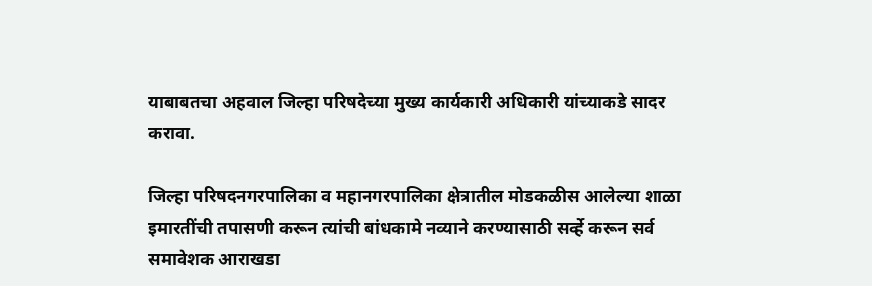याबाबतचा अहवाल जिल्हा परिषदेच्या मुख्य कार्यकारी अधिकारी यांच्याकडे सादर करावा.

जिल्हा परिषदनगरपालिका व महानगरपालिका क्षेत्रातील मोडकळीस आलेल्या शाळा इमारतींची तपासणी करून त्यांची बांधकामे नव्याने करण्यासाठी सर्व्हे करून सर्व समावेशक आराखडा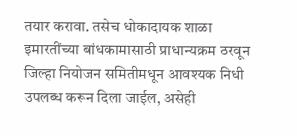तयार करावा. तसेच धोकादायक शाळा इमारतींच्या बांधकामासाठी प्राधान्यक्रम ठरवून जिल्हा नियोजन समितीमधून आवश्यक निधी उपलब्ध करून दिला जाईल, असेही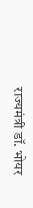राज्यमंत्री डॉ. भोयर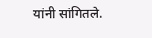यांनी सांगितले.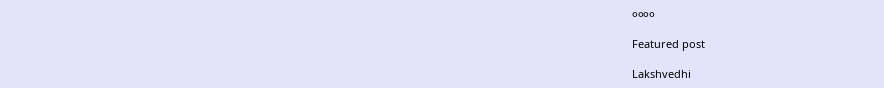००००

Featured post

Lakshvedhi